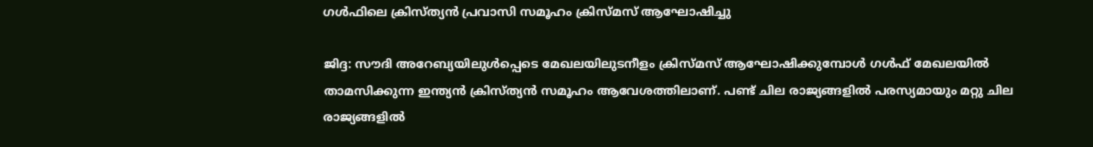ഗൾഫിലെ ക്രിസ്ത്യൻ പ്രവാസി സമൂഹം ക്രിസ്മസ് ആഘോഷിച്ചു

ജിദ്ദ: സൗദി അറേബ്യയിലുൾപ്പെടെ മേഖലയിലുടനീളം ക്രിസ്മസ് ആഘോഷിക്കുമ്പോൾ ഗൾഫ് മേഖലയിൽ താമസിക്കുന്ന ഇന്ത്യൻ ക്രിസ്ത്യൻ സമൂഹം ആവേശത്തിലാണ്. പണ്ട് ചില രാജ്യങ്ങളിൽ പരസ്യമായും മറ്റു ചില രാജ്യങ്ങളിൽ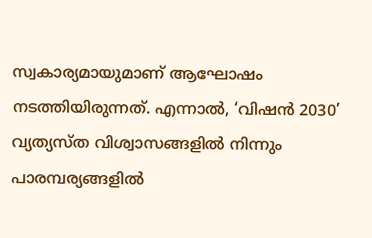സ്വകാര്യമായുമാണ് ആഘോഷം നടത്തിയിരുന്നത്. എന്നാല്‍, ‘വിഷൻ 2030’ വ്യത്യസ്ത വിശ്വാസങ്ങളിൽ നിന്നും പാരമ്പര്യങ്ങളിൽ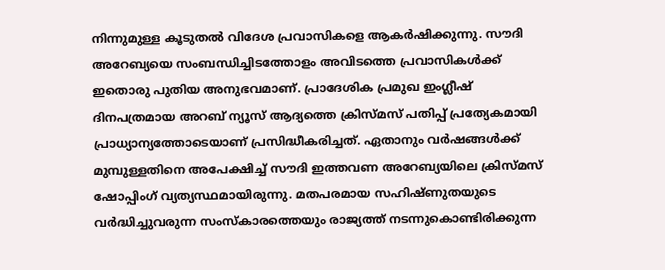നിന്നുമുള്ള കൂടുതൽ വിദേശ പ്രവാസികളെ ആകർഷിക്കുന്നു. സൗദി അറേബ്യയെ സംബന്ധിച്ചിടത്തോളം അവിടത്തെ പ്രവാസികള്‍ക്ക് ഇതൊരു പുതിയ അനുഭവമാണ്. പ്രാദേശിക പ്രമുഖ ഇംഗ്ലീഷ് ദിനപത്രമായ അറബ് ന്യൂസ് ആദ്യത്തെ ക്രിസ്മസ് പതിപ്പ് പ്രത്യേകമായി പ്രാധ്യാന്യത്തോടെയാണ് പ്രസിദ്ധീകരിച്ചത്. ഏതാനും വർഷങ്ങൾക്ക് മുമ്പുള്ളതിനെ അപേക്ഷിച്ച് സൗദി ഇത്തവണ അറേബ്യയിലെ ക്രിസ്മസ് ഷോപ്പിംഗ് വ്യത്യസ്ഥമായിരുന്നു. മതപരമായ സഹിഷ്ണുതയുടെ വർദ്ധിച്ചുവരുന്ന സംസ്കാരത്തെയും രാജ്യത്ത് നടന്നുകൊണ്ടിരിക്കുന്ന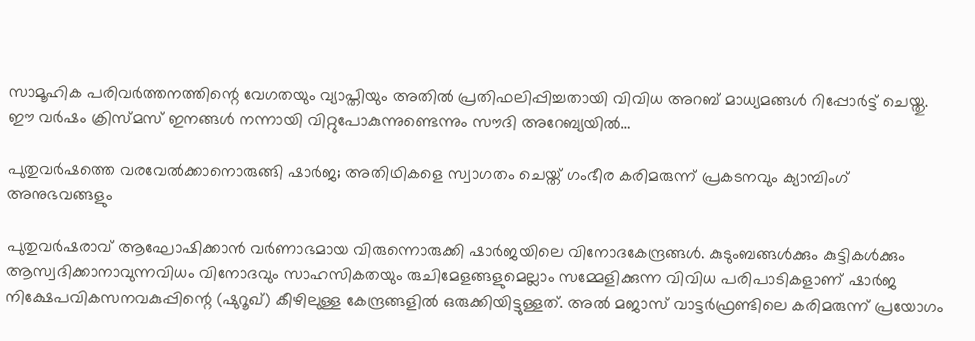സാമൂഹിക പരിവർത്തനത്തിന്റെ വേഗതയും വ്യാപ്തിയും അതില്‍ പ്രതിഫലിപ്പിച്ചതായി വിവിധ അറബ് മാധ്യമങ്ങള്‍ റിപ്പോർട്ട് ചെയ്തു. ഈ വർഷം ക്രിസ്മസ് ഇനങ്ങൾ നന്നായി വിറ്റുപോകുന്നുണ്ടെന്നും സൗദി അറേബ്യയിൽ…

പുതുവർഷത്തെ വരവേൽക്കാനൊരുങ്ങി ഷാർജ; അതിഥികളെ സ്വാഗതം ചെയ്ത് ഗംഭീര കരിമരുന്ന് പ്രകടനവും ക്യാമ്പിംഗ് അനുഭവങ്ങളും

പുതുവർഷരാവ് ആഘോഷിക്കാൻ വർണാഭമായ വിരുന്നൊരുക്കി ഷാർജയിലെ വിനോദകേന്ദ്രങ്ങൾ. കുടുംബങ്ങൾക്കും കുട്ടികൾക്കും ആസ്വദിക്കാനാവുന്നവിധം വിനോദവും സാഹസികതയും രുചിമേളങ്ങളുമെല്ലാം സമ്മേളിക്കുന്ന വിവിധ പരിപാടികളാണ് ഷാർജ നിക്ഷേപവികസനവകുപ്പിന്റെ (ഷുറൂഖ്) കീഴിലുള്ള കേന്ദ്രങ്ങളിൽ ഒരുക്കിയിട്ടുള്ളത്. അൽ മജാസ് വാട്ടർഫ്രണ്ടിലെ കരിമരുന്ന് പ്രയോഗം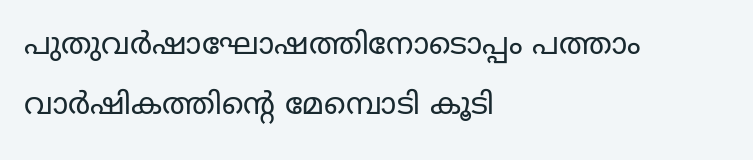പുതുവർഷാഘോഷത്തിനോടൊപ്പം പത്താം വാർഷികത്തിന്റെ മേമ്പൊടി കൂടി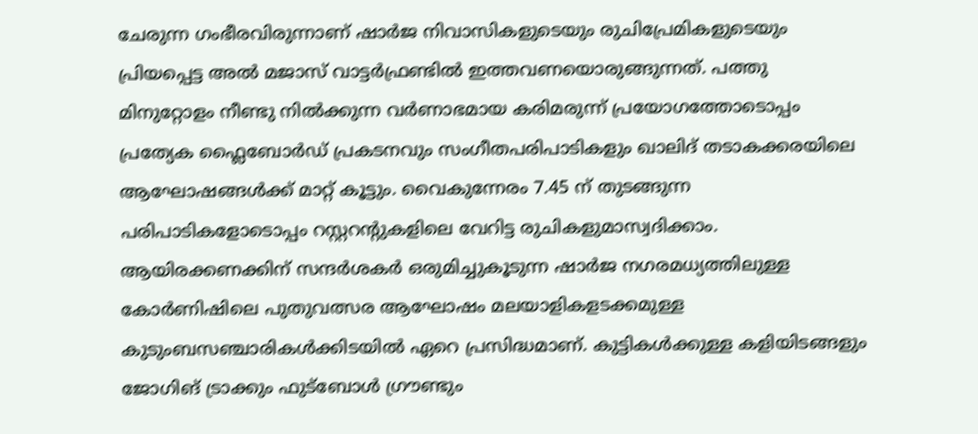ചേരുന്ന ഗംഭീരവിരുന്നാണ് ഷാർജ നിവാസികളുടെയും രുചിപ്രേമികളുടെയും പ്രിയപ്പെട്ട അൽ മജാസ് വാട്ടർഫ്രണ്ടിൽ ഇത്തവണയൊരുങ്ങുന്നത്. പത്തു മിനുറ്റോളം നീണ്ടു നിൽക്കുന്ന വർണാഭമായ കരിമരുന്ന് പ്രയോഗത്തോടൊപ്പം പ്രത്യേക ഫ്ലൈബോർഡ് പ്രകടനവും സംഗീതപരിപാടികളും ഖാലിദ് തടാകക്കരയിലെ ആഘോഷങ്ങൾക്ക് മാറ്റ് കൂട്ടും. വൈകുന്നേരം 7.45 ന് തുടങ്ങുന്ന പരിപാടികളോടൊപ്പം റസ്റ്ററന്റുകളിലെ വേറിട്ട രുചികളുമാസ്വദിക്കാം. ആയിരക്കണക്കിന് സന്ദർശകർ ഒരുമിച്ചുകൂടുന്ന ഷാർജ നഗരമധ്യത്തിലുള്ള കോർണിഷിലെ പുതുവത്സര ആഘോഷം മലയാളികളടക്കമുള്ള കുടുംബസഞ്ചാരികൾക്കിടയിൽ ഏറെ പ്രസിദ്ധമാണ്. കുട്ടികൾക്കുള്ള കളിയിടങ്ങളും ജോഗിങ് ട്രാക്കും ഫുട്ബോൾ ഗ്രൗണ്ടും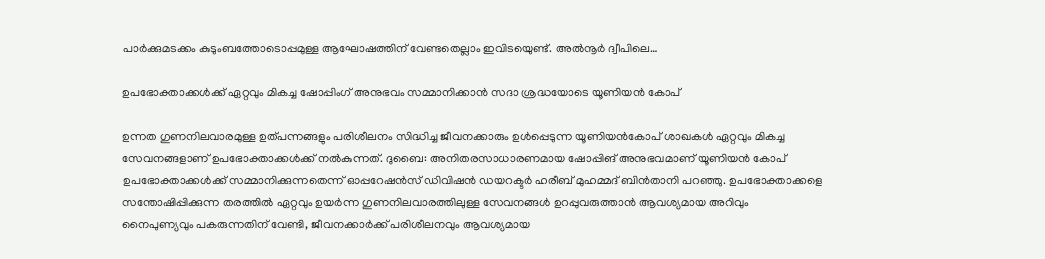പാർക്കുമടക്കം കുടുംബത്തോടൊപ്പമുള്ള ആഘോഷത്തിന് വേണ്ടതെല്ലാം ഇവിടയെുണ്ട്. അൽനൂർ ദ്വീപിലെ…

ഉപഭോക്താക്കള്‍ക്ക് ഏറ്റവും മികച്ച ഷോപ്പിംഗ് അനുഭവം സമ്മാനിക്കാന്‍ സദാ ശ്രദ്ധയോടെ യൂണിയന്‍ കോപ്

ഉന്നത ഗുണനിലവാരമുള്ള ഉത്പന്നങ്ങളും പരിശീലനം സിദ്ധിച്ച ജീവനക്കാരും ഉള്‍പ്പെടുന്ന യൂണിയന്‍കോപ് ശാഖകള്‍ ഏറ്റവും മികച്ച സേവനങ്ങളാണ് ഉപഭോക്താക്കള്‍ക്ക് നല്‍കുന്നത്. ദുബൈ: അനിതരസാധാരണമായ ഷോപ്പിങ് അനുഭവമാണ് യൂണിയന്‍ കോപ് ഉപഭോക്താക്കള്‍ക്ക് സമ്മാനിക്കുന്നതെന്ന് ഓപ്പറേഷന്‍സ് ഡിവിഷന്‍ ഡയറക്ടര്‍ ഹരീബ് മുഹമ്മദ് ബിന്‍താനി പറ‌ഞ്ഞു. ഉപഭോക്താക്കളെ സന്തോഷിപ്പിക്കുന്ന തരത്തില്‍ ഏറ്റവും ഉയര്‍ന്ന ഗുണനിലവാരത്തിലുള്ള സേവനങ്ങള്‍ ഉറപ്പുവരുത്താന്‍ ആവശ്യമായ അറിവും നൈപുണ്യവും പകരുന്നതിന് വേണ്ടി, ജീവനക്കാര്‍ക്ക് പരിശീലനവും ആവശ്യമായ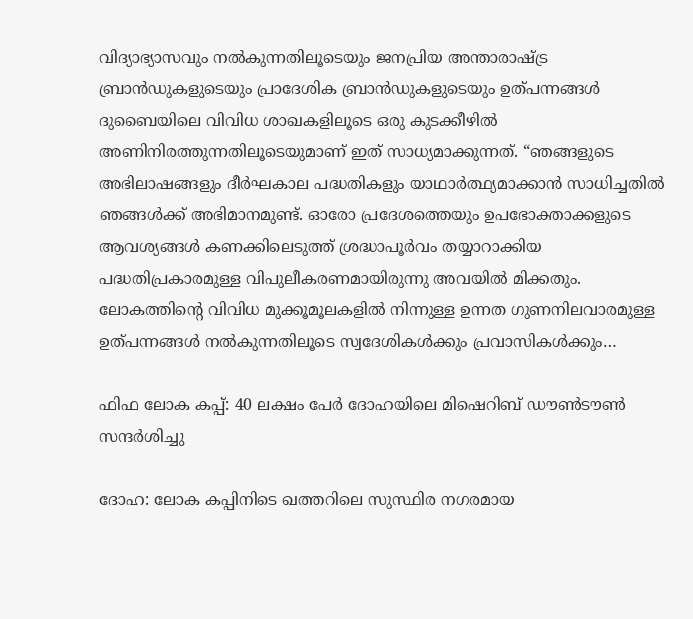വിദ്യാഭ്യാസവും നല്‍കുന്നതിലൂടെയും ജനപ്രിയ അന്താരാഷ്‍ട്ര ബ്രാന്‍ഡുകളുടെയും പ്രാദേശിക ബ്രാന്‍ഡുകളുടെയും ഉത്പന്നങ്ങള്‍ ദുബൈയിലെ വിവിധ ശാഖകളിലൂടെ ഒരു കുടക്കീഴില്‍ അണിനിരത്തുന്നതിലൂടെയുമാണ് ഇത് സാധ്യമാക്കുന്നത്. “ഞങ്ങളുടെ അഭിലാഷങ്ങളും ദീര്‍ഘകാല പദ്ധതികളും യാഥാര്‍ത്ഥ്യമാക്കാന്‍ സാധിച്ചതില്‍ ഞങ്ങള്‍ക്ക് അഭിമാനമുണ്ട്. ഓരോ പ്രദേശത്തെയും ഉപഭോക്താക്കളുടെ ആവശ്യങ്ങള്‍ കണക്കിലെടുത്ത് ശ്രദ്ധാപൂര്‍വം തയ്യാറാക്കിയ പദ്ധതിപ്രകാരമുള്ള വിപുലീകരണമായിരുന്നു അവയില്‍ മിക്കതും. ലോകത്തിന്റെ വിവിധ മുക്കൂമൂലകളില്‍ നിന്നുള്ള ഉന്നത ഗുണനിലവാരമുള്ള ഉത്പന്നങ്ങള്‍ നല്‍കുന്നതിലൂടെ സ്വദേശികള്‍ക്കും പ്രവാസികള്‍ക്കും…

ഫിഫ ലോക കപ്പ്: 40 ലക്ഷം പേര്‍ ദോഹയിലെ മിഷെറിബ് ഡൗൺടൗൺ സന്ദർശിച്ചു

ദോഹ: ലോക കപ്പിനിടെ ഖത്തറിലെ സുസ്ഥിര നഗരമായ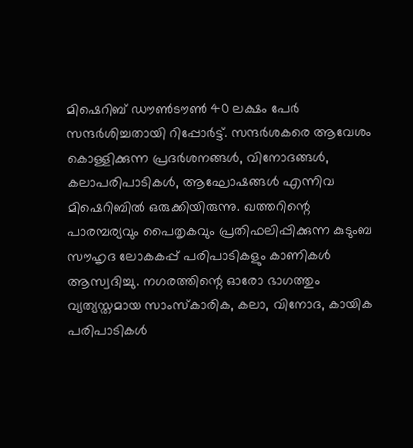മിഷെറിബ് ഡൗൺടൗൺ 40 ലക്ഷം പേര്‍ സന്ദര്‍ശിച്ചതായി റിപ്പോര്‍ട്ട്. സന്ദർശകരെ ആവേശം കൊള്ളിക്കുന്ന പ്രദർശനങ്ങൾ, വിനോദങ്ങൾ, കലാപരിപാടികൾ, ആഘോഷങ്ങൾ എന്നിവ മിഷെറിബില്‍ ഒരുക്കിയിരുന്നു. ഖത്തറിന്റെ പാരമ്പര്യവും പൈതൃകവും പ്രതിഫലിപ്പിക്കുന്ന കുടുംബ സൗഹൃദ ലോകകപ്പ് പരിപാടികളും കാണികൾ ആസ്വദിച്ചു. നഗരത്തിന്റെ ഓരോ ഭാഗത്തും വ്യത്യസ്തമായ സാംസ്കാരിക, കലാ, വിനോദ, കായിക പരിപാടികൾ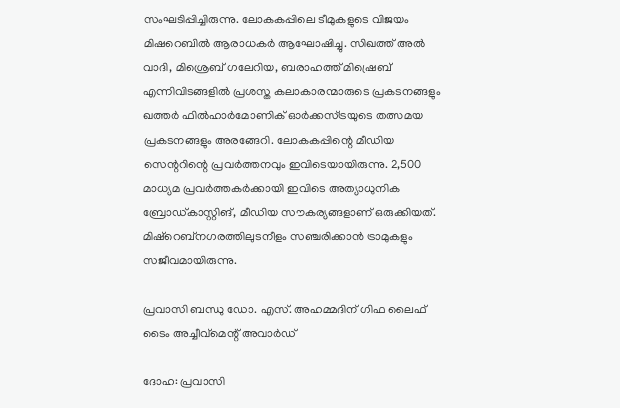സംഘടിപ്പിച്ചിരുന്നു. ലോകകപ്പിലെ ടീമുകളുടെ വിജയം മിഷറെബിൽ ആരാധകർ ആഘോഷിച്ചു. സിഖത്ത് അൽ വാദി, മിശ്രെബ് ഗലേറിയ, ബരാഹത്ത് മിഷ്രെബ് എന്നിവിടങ്ങളില്‍ പ്രശസ്ത കലാകാരന്മാരുടെ പ്രകടനങ്ങളും ഖത്തർ ഫിൽഹാർമോണിക് ഓർക്കസ്ട്രയുടെ തത്സമയ പ്രകടനങ്ങളും അരങ്ങേറി. ലോകകപ്പിന്റെ മീഡിയ സെന്ററിന്റെ പ്രവര്‍ത്തനവും ഇവിടെയായിരുന്നു. 2,500 മാധ്യമ പ്രവര്‍ത്തകര്‍ക്കായി ഇവിടെ അത്യാധുനിക ബ്രോഡ്കാസ്റ്റിങ്, മീഡിയ സൗകര്യങ്ങളാണ് ഒരുക്കിയത്. മിഷ്‌റെബ്‌നഗരത്തിലുടനീളം സഞ്ചരിക്കാന്‍ ട്രാമുകളും സജീവമായിരുന്നു.

പ്രവാസി ബന്ധു ഡോ. എസ്. അഹമ്മദിന് ഗിഫ ലൈഫ് ടൈം അച്ചീവ്മെന്റ് അവാര്‍ഡ്

ദോഹ: പ്രവാസി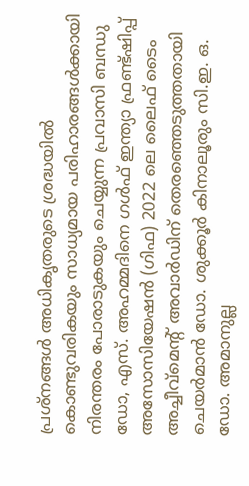പ്രശ്നങ്ങള്‍ അധികൃതരുടെ ശ്രദ്ധയില്‍ കൊണ്ടുവരികയും സാധ്യമായ പരിഹാരങ്ങള്‍ക്കായി നിരന്തരം പോരാടുകയും ചെയ്യുന്ന പ്രവാസി ബന്ധു ഡോ, എസ്. അഹമ്മദിനെ ഗള്‍ഫ് ഇന്ത്യാ ഫ്രണ്ട്ഷിപ്പ് അസോസിയേഷന്‍ (ഗിഫ) 2022 ലെ ലൈഫ് ടൈം അച്ചീവ്മെന്റ് അവാര്‍ഡിന് തെരഞ്ഞെടുത്തതായി ചെയര്‍മാന്‍ ഡോ. ശുക്കൂര്‍ കിനാലൂരും സി.ഇ. ഒ. ഡോ. അമാനുല്ല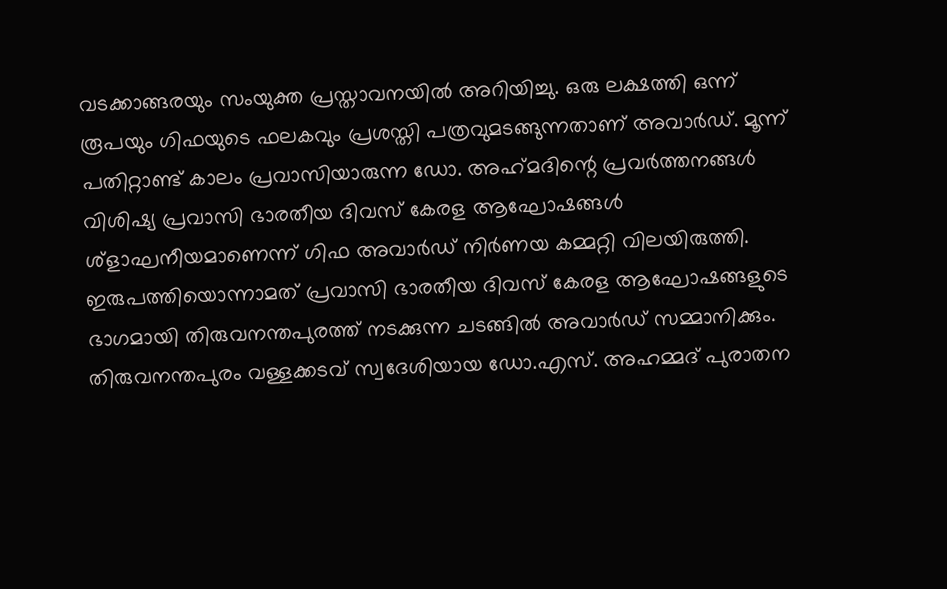വടക്കാങ്ങരയും സംയുക്ത പ്രസ്താവനയില്‍ അറിയിച്ചു. ഒരു ലക്ഷത്തി ഒന്ന് രൂപയും ഗിഫയുടെ ഫലകവും പ്രശസ്തി പത്രവുമടങ്ങുന്നതാണ് അവാര്‍ഡ്. മൂന്ന് പതിറ്റാണ്ട് കാലം പ്രവാസിയാരുന്ന ഡോ. അഹ്‌മദിന്റെ പ്രവര്‍ത്തനങ്ങള്‍ വിശിഷ്യ പ്രവാസി ഭാരതീയ ദിവസ് കേരള ആഘോഷങ്ങള്‍ ശ്ളാഘനീയമാണെന്ന് ഗിഫ അവാര്‍ഡ് നിര്‍ണയ കമ്മറ്റി വിലയിരുത്തി. ഇരുപത്തിയൊന്നാമത് പ്രവാസി ഭാരതീയ ദിവസ് കേരള ആഘോഷങ്ങളുടെ ഭാഗമായി തിരുവനന്തപുരത്ത് നടക്കുന്ന ചടങ്ങില്‍ അവാര്‍ഡ് സമ്മാനിക്കും. തിരുവനന്തപുരം വള്ളക്കടവ് സ്വദേശിയായ ഡോ.എസ്. അഹമ്മദ് പുരാതന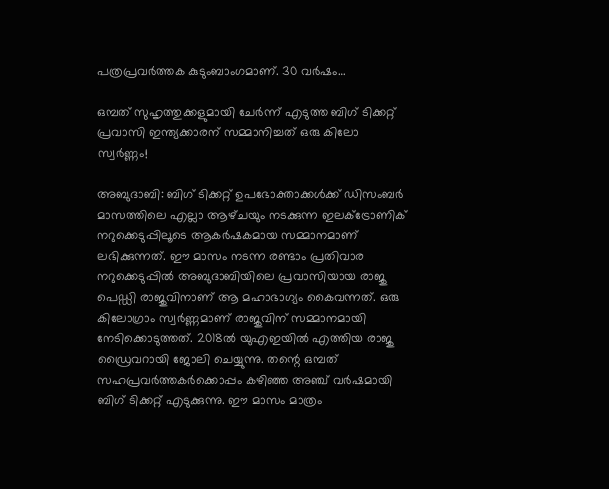പത്രപ്രവര്‍ത്തക കുടുംബാംഗമാണ്. 30 വര്‍ഷം…

ഒമ്പത് സുഹൃത്തുക്കളുമായി ചേർന്ന് എടുത്ത ബിഗ് ടിക്കറ്റ് പ്രവാസി ഇന്ത്യക്കാരന് സമ്മാനിച്ചത് ഒരു കിലോ സ്വര്‍ണ്ണം!

അബുദാബി: ബിഗ് ടിക്കറ്റ് ഉപഭോക്താക്കൾക്ക് ഡിസംബര്‍ മാസത്തിലെ എല്ലാ ആഴ്‌ചയും നടക്കുന്ന ഇലക്ട്രോണിക് നറുക്കെടുപ്പിലൂടെ ആകര്‍ഷകമായ സമ്മാനമാണ് ലഭിക്കുന്നത്. ഈ മാസം നടന്ന രണ്ടാം പ്രതിവാര നറുക്കെടുപ്പിൽ അബുദാബിയിലെ പ്രവാസിയായ രാജു പെഡ്ഡി രാജുവിനാണ് ആ മഹാഭാഗ്യം കൈവന്നത്. ഒരു കിലോഗ്രാം സ്വര്‍ണ്ണമാണ് രാജുവിന് സമ്മാനമായി നേടിക്കൊടുത്തത്. 2018ൽ യുഎഇയിൽ എത്തിയ രാജു ഡ്രൈവറായി ജോലി ചെയ്യുന്നു. തന്റെ ഒമ്പത് സഹപ്രവർത്തകർക്കൊപ്പം കഴിഞ്ഞ അഞ്ച് വർഷമായി ബിഗ് ടിക്കറ്റ് എടുക്കുന്നു. ഈ മാസം മാത്രം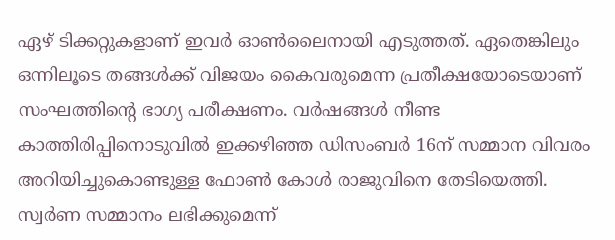ഏഴ് ടിക്കറ്റുകളാണ് ഇവർ ഓൺലൈനായി എടുത്തത്. ഏതെങ്കിലും ഒന്നിലൂടെ തങ്ങള്‍ക്ക് വിജയം കൈവരുമെന്ന പ്രതീക്ഷയോടെയാണ് സംഘത്തിന്റെ ഭാഗ്യ പരീക്ഷണം. വര്‍ഷങ്ങള്‍ നീണ്ട കാത്തിരിപ്പിനൊടുവില്‍ ഇക്കഴിഞ്ഞ ഡിസംബര്‍ 16ന് സമ്മാന വിവരം അറിയിച്ചുകൊണ്ടുള്ള ഫോണ്‍ കോള്‍ രാജുവിനെ തേടിയെത്തി. സ്വര്‍ണ സമ്മാനം ലഭിക്കുമെന്ന്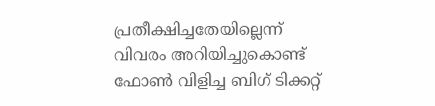പ്രതീക്ഷിച്ചതേയില്ലെന്ന് വിവരം അറിയിച്ചുകൊണ്ട് ഫോണ്‍ വിളിച്ച ബിഗ് ടിക്കറ്റ്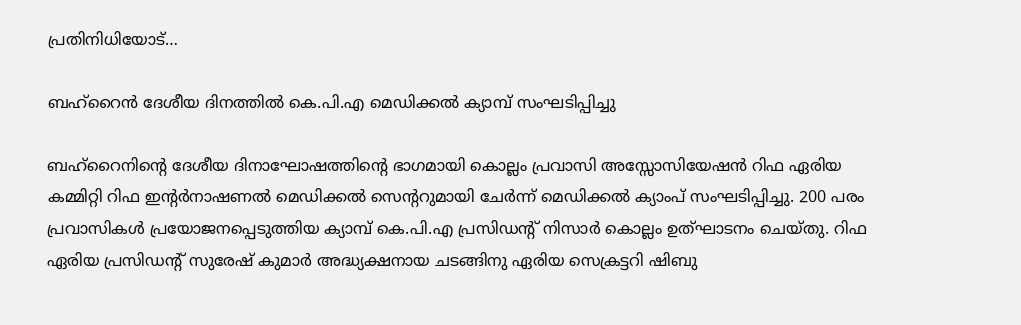പ്രതിനിധിയോട്…

ബഹ്‌റൈൻ ദേശീയ ദിനത്തിൽ കെ.പി.എ മെഡിക്കൽ ക്യാമ്പ് സംഘടിപ്പിച്ചു

ബഹ്‌റൈനിന്റെ ദേശീയ ദിനാഘോഷത്തിന്റെ ഭാഗമായി കൊല്ലം പ്രവാസി അസ്സോസിയേഷൻ റിഫ ഏരിയ കമ്മിറ്റി റിഫ ഇന്റർനാഷണൽ മെഡിക്കൽ സെന്ററുമായി ചേർന്ന് മെഡിക്കൽ ക്യാംപ് സംഘടിപ്പിച്ചു. 200 പരം പ്രവാസികൾ പ്രയോജനപ്പെടുത്തിയ ക്യാമ്പ് കെ.പി.എ പ്രസിഡന്റ് നിസാർ കൊല്ലം ഉത്‌ഘാടനം ചെയ്തു. റിഫ ഏരിയ പ്രസിഡന്റ് സുരേഷ് കുമാർ അദ്ധ്യക്ഷനായ ചടങ്ങിനു ഏരിയ സെക്രട്ടറി ഷിബു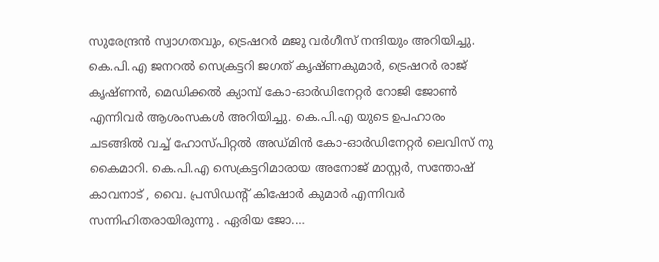സുരേന്ദ്രൻ സ്വാഗതവും, ട്രെഷറർ മജു വർഗീസ് നന്ദിയും അറിയിച്ചു. കെ.പി.എ ജനറൽ സെക്രട്ടറി ജഗത് കൃഷ്ണകുമാർ, ട്രെഷറർ രാജ് കൃഷ്ണൻ, മെഡിക്കൽ ക്യാമ്പ് കോ-ഓർഡിനേറ്റർ റോജി ജോൺ എന്നിവർ ആശംസകൾ അറിയിച്ചു. കെ.പി.എ യുടെ ഉപഹാരം ചടങ്ങിൽ വച്ച് ഹോസ്പിറ്റൽ അഡ്മിൻ കോ-ഓർഡിനേറ്റർ ലെവിസ് നു കൈമാറി. കെ.പി.എ സെക്രട്ടറിമാരായ അനോജ് മാസ്റ്റർ, സന്തോഷ് കാവനാട് , വൈ. പ്രസിഡന്റ് കിഷോർ കുമാർ എന്നിവർ സന്നിഹിതരായിരുന്നു . ഏരിയ ജോ.…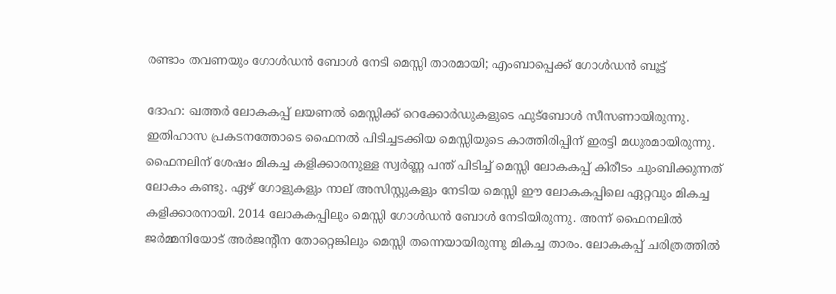രണ്ടാം തവണയും ഗോൾഡൻ ബോൾ നേടി മെസ്സി താരമായി; എംബാപ്പെക്ക് ഗോൾഡൻ ബൂട്ട്

ദോഹ: ഖത്തർ ലോകകപ്പ് ലയണൽ മെസ്സിക്ക് റെക്കോർഡുകളുടെ ഫുട്ബോൾ സീസണായിരുന്നു. ഇതിഹാസ പ്രകടനത്തോടെ ഫൈനൽ പിടിച്ചടക്കിയ മെസ്സിയുടെ കാത്തിരിപ്പിന് ഇരട്ടി മധുരമായിരുന്നു. ഫൈനലിന് ശേഷം മികച്ച കളിക്കാരനുള്ള സ്വർണ്ണ പന്ത് പിടിച്ച് മെസ്സി ലോകകപ്പ് കിരീടം ചുംബിക്കുന്നത് ലോകം കണ്ടു. ഏഴ് ഗോളുകളും നാല് അസിസ്റ്റുകളും നേടിയ മെസ്സി ഈ ലോകകപ്പിലെ ഏറ്റവും മികച്ച കളിക്കാരനായി. 2014 ലോകകപ്പിലും മെസ്സി ഗോൾഡൻ ബോൾ നേടിയിരുന്നു. അന്ന് ഫൈനലിൽ ജർമ്മനിയോട് അർജന്റീന തോറ്റെങ്കിലും മെസ്സി തന്നെയായിരുന്നു മികച്ച താരം. ലോകകപ്പ് ചരിത്രത്തിൽ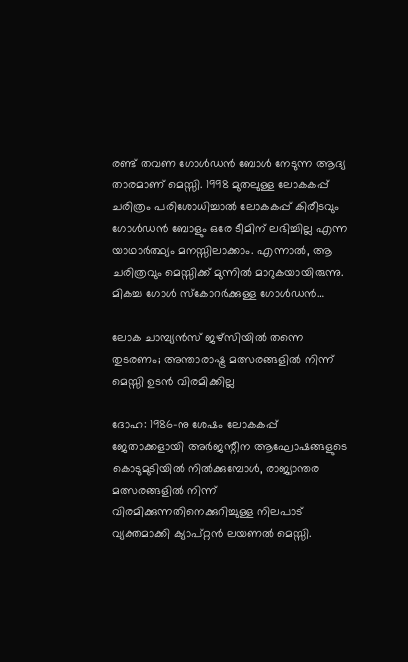രണ്ട് തവണ ഗോൾഡൻ ബോൾ നേടുന്ന ആദ്യ താരമാണ് മെസ്സി. 1998 മുതലുള്ള ലോകകപ്പ് ചരിത്രം പരിശോധിച്ചാൽ ലോകകപ്പ് കിരീടവും ഗോൾഡൻ ബോളും ഒരേ ടീമിന് ലഭിച്ചില്ല എന്ന യാഥാർത്ഥ്യം മനസ്സിലാക്കാം. എന്നാൽ, ആ ചരിത്രവും മെസ്സിക്ക് മുന്നിൽ മാറുകയായിരുന്നു. മികച്ച ഗോൾ സ്‌കോറർക്കുള്ള ഗോൾഡൻ…

ലോക ചാമ്പ്യൻസ് ജഴ്‌സിയിൽ തന്നെ തുടരണം; അന്താരാഷ്ട്ര മത്സരങ്ങളിൽ നിന്ന് മെസ്സി ഉടൻ വിരമിക്കില്ല

ദോഹ: 1986-നു ശേഷം ലോകകപ്പ് ജേതാക്കളായി അർജന്റീന ആഘോഷങ്ങളുടെ കൊടുമുടിയിൽ നില്‍ക്കുമ്പോള്‍, രാജ്യാന്തര മത്സരങ്ങളിൽ നിന്ന് വിരമിക്കുന്നതിനെക്കുറിച്ചുള്ള നിലപാട് വ്യക്തമാക്കി ക്യാപ്റ്റൻ ലയണൽ മെസ്സി.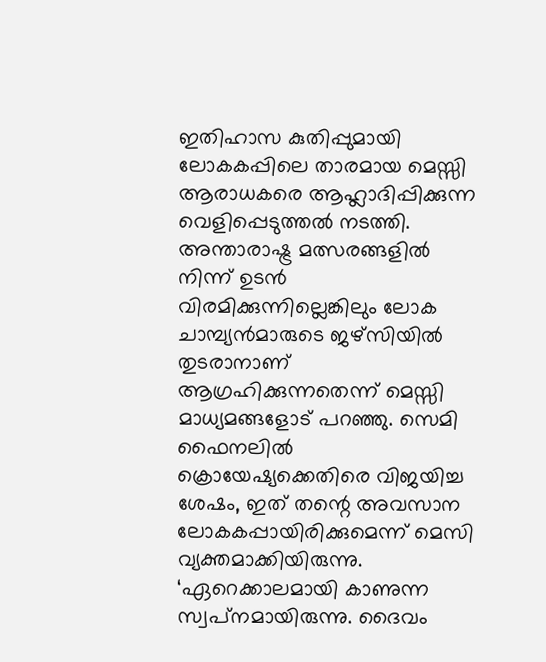ഇതിഹാസ കുതിപ്പുമായി ലോകകപ്പിലെ താരമായ മെസ്സി ആരാധകരെ ആഹ്ലാദിപ്പിക്കുന്ന വെളിപ്പെടുത്തല്‍ നടത്തി. അന്താരാഷ്ട്ര മത്സരങ്ങളിൽ നിന്ന് ഉടൻ വിരമിക്കുന്നില്ലെങ്കിലും ലോക ചാമ്പ്യൻമാരുടെ ജഴ്‌സിയിൽ തുടരാനാണ് ആഗ്രഹിക്കുന്നതെന്ന് മെസ്സി മാധ്യമങ്ങളോട് പറഞ്ഞു. സെമി ഫൈനലിൽ ക്രൊയേഷ്യക്കെതിരെ വിജയിച്ച ശേഷം, ഇത് തന്റെ അവസാന ലോകകപ്പായിരിക്കുമെന്ന് മെസി വ്യക്തമാക്കിയിരുന്നു. ‘ഏറെക്കാലമായി കാണുന്ന സ്വപ്‌നമായിരുന്നു. ദൈവം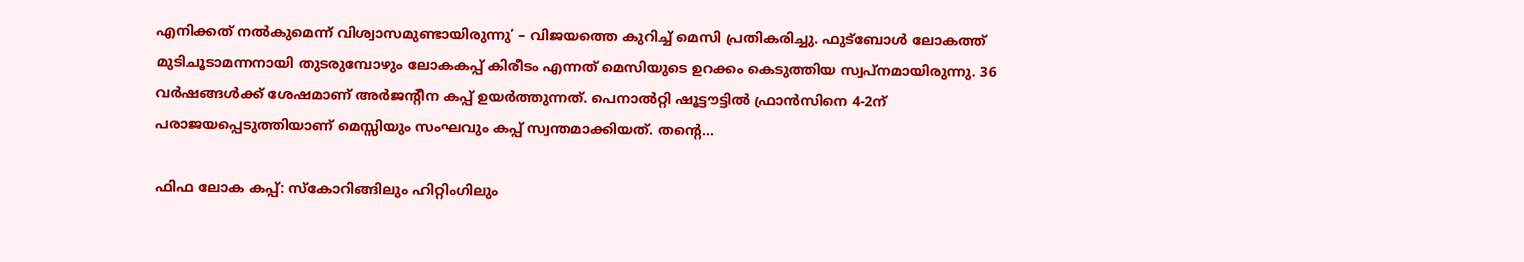എനിക്കത് നൽകുമെന്ന് വിശ്വാസമുണ്ടായിരുന്നു’ – വിജയത്തെ കുറിച്ച് മെസി പ്രതികരിച്ചു. ഫുട്ബോൾ ലോകത്ത് മുടിചൂടാമന്നനായി തുടരുമ്പോഴും ലോകകപ്പ് കിരീടം എന്നത് മെസിയുടെ ഉറക്കം കെടുത്തിയ സ്വപ്‌നമായിരുന്നു. 36 വർഷങ്ങൾക്ക് ശേഷമാണ് അർജന്റീന കപ്പ് ഉയർത്തുന്നത്. പെനാൽറ്റി ഷൂട്ടൗട്ടിൽ ഫ്രാൻസിനെ 4-2ന് പരാജയപ്പെടുത്തിയാണ് മെസ്സിയും സംഘവും കപ്പ് സ്വന്തമാക്കിയത്. തന്റെ…

ഫിഫ ലോക കപ്പ്: സ്‌കോറിങ്ങിലും ഹിറ്റിംഗിലും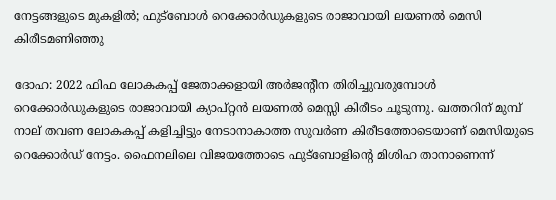നേട്ടങ്ങളുടെ മുകളിൽ; ഫുട്ബോള്‍ റെക്കോര്‍ഡുകളുടെ രാജാവായി ലയണല്‍ മെസി കിരീടമണിഞ്ഞു

ദോഹ: 2022 ഫിഫ ലോകകപ്പ് ജേതാക്കളായി അർജന്റീന തിരിച്ചുവരുമ്പോൾ റെക്കോർഡുകളുടെ രാജാവായി ക്യാപ്റ്റൻ ലയണൽ മെസ്സി കിരീടം ചൂടുന്നു. ഖത്തറിന് മുമ്പ് നാല് തവണ ലോകകപ്പ് കളിച്ചിട്ടും നേടാനാകാത്ത സുവർണ കിരീടത്തോടെയാണ് മെസിയുടെ റെക്കോർഡ് നേട്ടം. ഫൈനലിലെ വിജയത്തോടെ ഫുട്‌ബോളിന്റെ മിശിഹ താനാണെന്ന്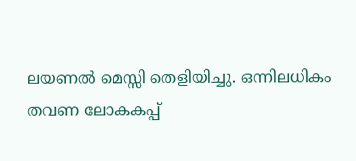ലയണൽ മെസ്സി തെളിയിച്ചു. ഒന്നിലധികം തവണ ലോകകപ്പ്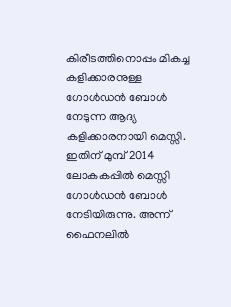കിരീടത്തിനൊപ്പം മികച്ച കളിക്കാരനുള്ള ഗോൾഡൻ ബോൾ നേടുന്ന ആദ്യ കളിക്കാരനായി മെസ്സി. ഇതിന് മുമ്പ് 2014 ലോകകപ്പിൽ മെസ്സി ഗോൾഡൻ ബോൾ നേടിയിരുന്നു. അന്ന് ഫൈനലിൽ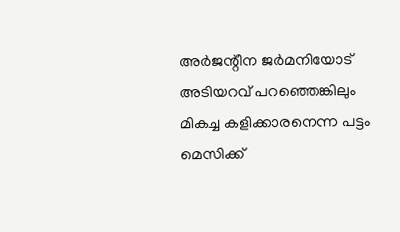അർജന്റീന ജർമനിയോട് അടിയറവ് പറഞ്ഞെങ്കിലും മികച്ച കളിക്കാരനെന്ന പട്ടം മെസിക്ക്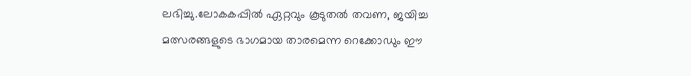ലഭിച്ചു.ലോകകപ്പിൽ ഏറ്റവും കൂടുതൽ തവണ, ജയിച്ച മത്സരങ്ങളുടെ ഭാഗമായ താരമെന്ന റെക്കോഡും ഈ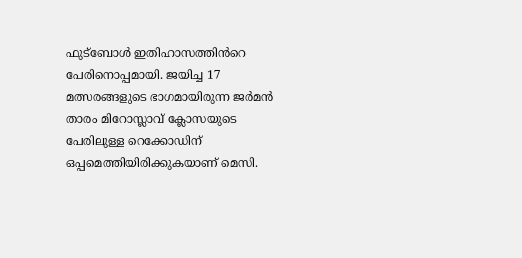ഫുട്ബോൾ ഇതിഹാസത്തിൻറെ പേരിനൊപ്പമായി. ജയിച്ച 17 മത്സരങ്ങളുടെ ഭാഗമായിരുന്ന ജർമൻ താരം മിറോസ്ലാവ് ക്ലോസയുടെ പേരിലുള്ള റെക്കോഡിന് ഒപ്പമെത്തിയിരിക്കുകയാണ് മെസി.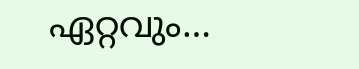ഏറ്റവും…